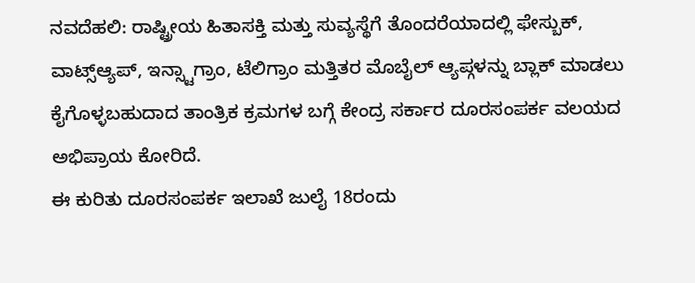ನವದೆಹಲಿ: ರಾಷ್ಟ್ರೀಯ ಹಿತಾಸಕ್ತಿ ಮತ್ತು ಸುವ್ಯಸ್ಥೆಗೆ ತೊಂದರೆಯಾದಲ್ಲಿ ಫೇಸ್ಬುಕ್, ವಾಟ್ಸ್ಆ್ಯಪ್, ಇನ್ಸ್ಟಾಗ್ರಾಂ, ಟೆಲಿಗ್ರಾಂ ಮತ್ತಿತರ ಮೊಬೈಲ್ ಆ್ಯಪ್ಗಳನ್ನು ಬ್ಲಾಕ್ ಮಾಡಲು ಕೈಗೊಳ್ಳಬಹುದಾದ ತಾಂತ್ರಿಕ ಕ್ರಮಗಳ ಬಗ್ಗೆ ಕೇಂದ್ರ ಸರ್ಕಾರ ದೂರಸಂಪರ್ಕ ವಲಯದ ಅಭಿಪ್ರಾಯ ಕೋರಿದೆ.
ಈ ಕುರಿತು ದೂರಸಂಪರ್ಕ ಇಲಾಖೆ ಜುಲೈ 18ರಂದು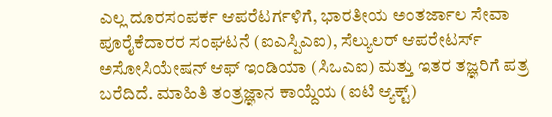ಎಲ್ಲ ದೂರಸಂಪರ್ಕ ಆಪರೆಟರ್ಗಳಿಗೆ, ಭಾರತೀಯ ಅಂತರ್ಜಾಲ ಸೇವಾ ಪೂರೈಕೆದಾರರ ಸಂಘಟನೆ (ಐಎಸ್ಪಿಎಐ), ಸೆಲ್ಯುಲರ್ ಆಪರೇಟರ್ಸ್ ಅಸೋಸಿಯೇಷನ್ ಆಫ್ ಇಂಡಿಯಾ (ಸಿಒಎಐ) ಮತ್ತು ಇತರ ತಜ್ಞರಿಗೆ ಪತ್ರ ಬರೆದಿದೆ. ಮಾಹಿತಿ ತಂತ್ರಜ್ಞಾನ ಕಾಯ್ದೆಯ (ಐಟಿ ಆ್ಯಕ್ಟ್)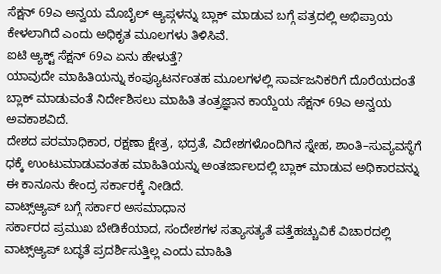ಸೆಕ್ಷನ್ 69ಎ ಅನ್ವಯ ಮೊಬೈಲ್ ಆ್ಯಪ್ಗಳನ್ನು ಬ್ಲಾಕ್ ಮಾಡುವ ಬಗ್ಗೆ ಪತ್ರದಲ್ಲಿ ಅಭಿಪ್ರಾಯ ಕೇಳಲಾಗಿದೆ ಎಂದು ಅಧಿಕೃತ ಮೂಲಗಳು ತಿಳಿಸಿವೆ.
ಐಟಿ ಆ್ಯಕ್ಟ್ ಸೆಕ್ಷನ್ 69ಎ ಏನು ಹೇಳುತ್ತೆ?
ಯಾವುದೇ ಮಾಹಿತಿಯನ್ನು ಕಂಪ್ಯೂಟರ್ನಂತಹ ಮೂಲಗಳಲ್ಲಿ ಸಾರ್ವಜನಿಕರಿಗೆ ದೊರೆಯದಂತೆ ಬ್ಲಾಕ್ ಮಾಡುವಂತೆ ನಿರ್ದೇಶಿಸಲು ಮಾಹಿತಿ ತಂತ್ರಜ್ಞಾನ ಕಾಯ್ದೆಯ ಸೆಕ್ಷನ್ 69ಎ ಅನ್ವಯ ಅವಕಾಶವಿದೆ.
ದೇಶದ ಪರಮಾಧಿಕಾರ, ರಕ್ಷಣಾ ಕ್ಷೇತ್ರ, ಭದ್ರತೆ, ವಿದೇಶಗಳೊಂದಿಗಿನ ಸ್ನೇಹ, ಶಾಂತಿ–ಸುವ್ಯವಸ್ಥೆಗೆ ಧಕ್ಕೆ ಉಂಟುಮಾಡುವಂತಹ ಮಾಹಿತಿಯನ್ನು ಅಂತರ್ಜಾಲದಲ್ಲಿ ಬ್ಲಾಕ್ ಮಾಡುವ ಅಧಿಕಾರವನ್ನು ಈ ಕಾನೂನು ಕೇಂದ್ರ ಸರ್ಕಾರಕ್ಕೆ ನೀಡಿದೆ.
ವಾಟ್ಸ್ಆ್ಯಪ್ ಬಗ್ಗೆ ಸರ್ಕಾರ ಅಸಮಾಧಾನ
ಸರ್ಕಾರದ ಪ್ರಮುಖ ಬೇಡಿಕೆಯಾದ, ಸಂದೇಶಗಳ ಸತ್ಯಾಸತ್ಯತೆ ಪತ್ತೆಹಚ್ಚುವಿಕೆ ವಿಚಾರದಲ್ಲಿ ವಾಟ್ಸ್ಆ್ಯಪ್ ಬದ್ಧತೆ ಪ್ರದರ್ಶಿಸುತ್ತಿಲ್ಲ ಎಂದು ಮಾಹಿತಿ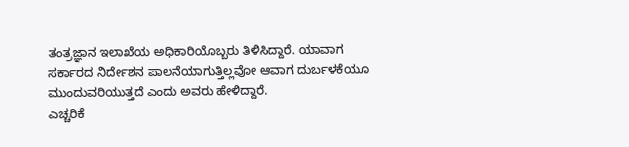ತಂತ್ರಜ್ಞಾನ ಇಲಾಖೆಯ ಅಧಿಕಾರಿಯೊಬ್ಬರು ತಿಳಿಸಿದ್ದಾರೆ. ಯಾವಾಗ ಸರ್ಕಾರದ ನಿರ್ದೇಶನ ಪಾಲನೆಯಾಗುತ್ತಿಲ್ಲವೋ ಆವಾಗ ದುರ್ಬಳಕೆಯೂ ಮುಂದುವರಿಯುತ್ತದೆ ಎಂದು ಅವರು ಹೇಳಿದ್ದಾರೆ.
ಎಚ್ಚರಿಕೆ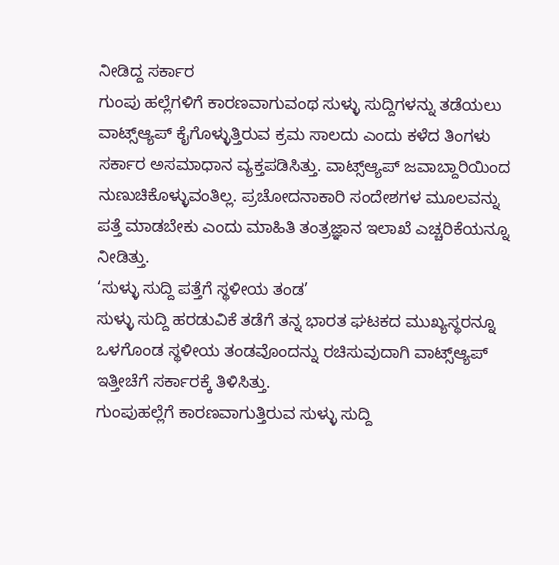ನೀಡಿದ್ದ ಸರ್ಕಾರ
ಗುಂಪು ಹಲ್ಲೆಗಳಿಗೆ ಕಾರಣವಾಗುವಂಥ ಸುಳ್ಳು ಸುದ್ದಿಗಳನ್ನು ತಡೆಯಲು ವಾಟ್ಸ್ಆ್ಯಪ್ ಕೈಗೊಳ್ಳುತ್ತಿರುವ ಕ್ರಮ ಸಾಲದು ಎಂದು ಕಳೆದ ತಿಂಗಳು ಸರ್ಕಾರ ಅಸಮಾಧಾನ ವ್ಯಕ್ತಪಡಿಸಿತ್ತು. ವಾಟ್ಸ್ಆ್ಯಪ್ ಜವಾಬ್ದಾರಿಯಿಂದ ನುಣುಚಿಕೊಳ್ಳುವಂತಿಲ್ಲ. ಪ್ರಚೋದನಾಕಾರಿ ಸಂದೇಶಗಳ ಮೂಲವನ್ನು ಪತ್ತೆ ಮಾಡಬೇಕು ಎಂದು ಮಾಹಿತಿ ತಂತ್ರಜ್ಞಾನ ಇಲಾಖೆ ಎಚ್ಚರಿಕೆಯನ್ನೂ ನೀಡಿತ್ತು.
‘ಸುಳ್ಳು ಸುದ್ದಿ ಪತ್ತೆಗೆ ಸ್ಥಳೀಯ ತಂಡ’
ಸುಳ್ಳು ಸುದ್ದಿ ಹರಡುವಿಕೆ ತಡೆಗೆ ತನ್ನ ಭಾರತ ಘಟಕದ ಮುಖ್ಯಸ್ಥರನ್ನೂ ಒಳಗೊಂಡ ಸ್ಥಳೀಯ ತಂಡವೊಂದನ್ನು ರಚಿಸುವುದಾಗಿ ವಾಟ್ಸ್ಆ್ಯಪ್ ಇತ್ತೀಚೆಗೆ ಸರ್ಕಾರಕ್ಕೆ ತಿಳಿಸಿತ್ತು.
ಗುಂಪುಹಲ್ಲೆಗೆ ಕಾರಣವಾಗುತ್ತಿರುವ ಸುಳ್ಳು ಸುದ್ದಿ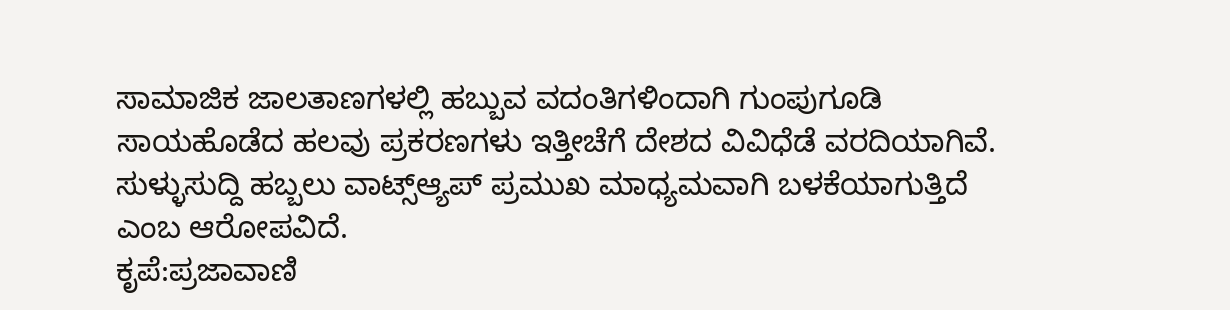ಸಾಮಾಜಿಕ ಜಾಲತಾಣಗಳಲ್ಲಿ ಹಬ್ಬುವ ವದಂತಿಗಳಿಂದಾಗಿ ಗುಂಪುಗೂಡಿ ಸಾಯಹೊಡೆದ ಹಲವು ಪ್ರಕರಣಗಳು ಇತ್ತೀಚೆಗೆ ದೇಶದ ವಿವಿಧೆಡೆ ವರದಿಯಾಗಿವೆ. ಸುಳ್ಳುಸುದ್ದಿ ಹಬ್ಬಲು ವಾಟ್ಸ್ಆ್ಯಪ್ ಪ್ರಮುಖ ಮಾಧ್ಯಮವಾಗಿ ಬಳಕೆಯಾಗುತ್ತಿದೆ ಎಂಬ ಆರೋಪವಿದೆ.
ಕೃಪೆ:ಪ್ರಜಾವಾಣಿ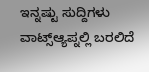ಇನ್ನಷ್ಟು ಸುದ್ದಿಗಳು
ವಾಟ್ಸ್ಆ್ಯಪ್ನಲ್ಲಿ ಬರಲಿದೆ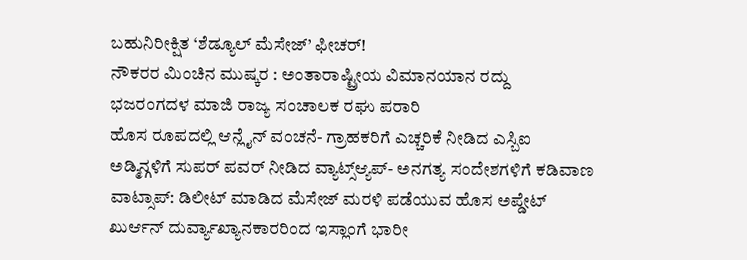ಬಹುನಿರೀಕ್ಷಿತ ‘ಶೆಡ್ಯೂಲ್ ಮೆಸೇಜ್’ ಫೀಚರ್!
ನೌಕರರ ಮಿಂಚಿನ ಮುಷ್ಕರ : ಅಂತಾರಾಷ್ಟ್ರೀಯ ವಿಮಾನಯಾನ ರದ್ದು
ಭಜರಂಗದಳ ಮಾಜಿ ರಾಜ್ಯ ಸಂಚಾಲಕ ರಘು ಪರಾರಿ
ಹೊಸ ರೂಪದಲ್ಲಿ ಆನ್ಲೈನ್ ವಂಚನೆ- ಗ್ರಾಹಕರಿಗೆ ಎಚ್ಚರಿಕೆ ನೀಡಿದ ಎಸ್ಬಿಐ
ಅಡ್ಮಿನ್ಗಳಿಗೆ ಸುಪರ್ ಪವರ್ ನೀಡಿದ ವ್ಯಾಟ್ಸ್ಆ್ಯಪ್- ಅನಗತ್ಯ ಸಂದೇಶಗಳಿಗೆ ಕಡಿವಾಣ
ವಾಟ್ಸಾಪ್: ಡಿಲೀಟ್ ಮಾಡಿದ ಮೆಸೇಜ್ ಮರಳಿ ಪಡೆಯುವ ಹೊಸ ಅಪ್ಡೇಟ್
ಖುರ್ಆನ್ ದುರ್ವ್ಯಾಖ್ಯಾನಕಾರರಿಂದ ಇಸ್ಲಾಂಗೆ ಭಾರೀ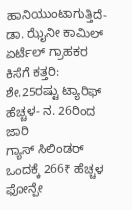ಹಾನಿಯುಂಟಾಗುತ್ತಿದೆ- ಡಾ. ಝೈನೀ ಕಾಮಿಲ್
ಏರ್ಟೆಲ್ ಗ್ರಾಹಕರ ಕಿಸೆಗೆ ಕತ್ತರಿ: ಶೇ.25ರಷ್ಟು ಟ್ಯಾರಿಫ್ ಹೆಚ್ಚಳ- ನ. 26ರಿಂದ ಜಾರಿ
ಗ್ಯಾಸ್ ಸಿಲಿಂಡರ್ ಒಂದಕ್ಕೆ 266₹ ಹೆಚ್ಚಳ
ಫೋನ್ಪೇ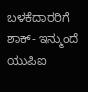ಬಳಕೆದಾರರಿಗೆ ಶಾಕ್- ಇನ್ಮುಂದೆ ಯುಪಿಐ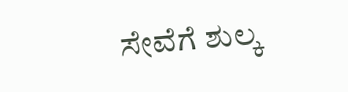ಸೇವೆಗೆ ಶುಲ್ಕ